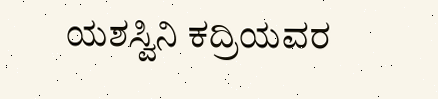ಯಶಸ್ವಿನಿ ಕದ್ರಿಯವರ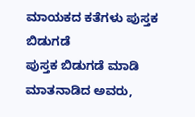ಮಾಯಕದ ಕತೆಗಳು ಪುಸ್ತಕ ಬಿಡುಗಡೆ
ಪುಸ್ತಕ ಬಿಡುಗಡೆ ಮಾಡಿ ಮಾತನಾಡಿದ ಅವರು,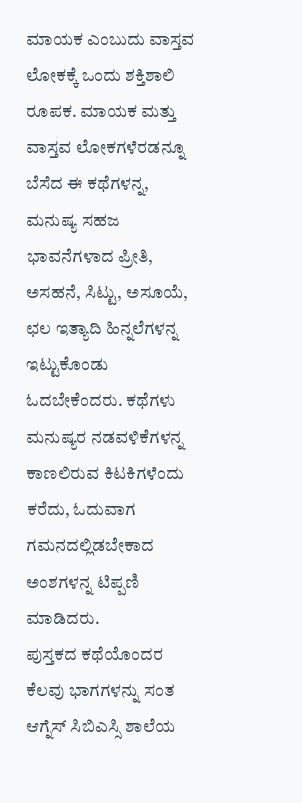ಮಾಯಕ ಎಂಬುದು ವಾಸ್ತವ ಲೋಕಕ್ಕೆ ಒಂದು ಶಕ್ತಿಶಾಲಿ ರೂಪಕ. ಮಾಯಕ ಮತ್ತು ವಾಸ್ತವ ಲೋಕಗಳೆರಡನ್ನೂ ಬೆಸೆದ ಈ ಕಥೆಗಳನ್ನ, ಮನುಷ್ಯ ಸಹಜ ಭಾವನೆಗಳಾದ ಪ್ರೀತಿ, ಅಸಹನೆ, ಸಿಟ್ಟು, ಅಸೂಯೆ, ಛಲ ಇತ್ಯಾದಿ ಹಿನ್ನಲೆಗಳನ್ನ ಇಟ್ಟುಕೊಂಡು ಓದಬೇಕೆಂದರು. ಕಥೆಗಳು ಮನುಷ್ಯರ ನಡವಳಿಕೆಗಳನ್ನ ಕಾಣಲಿರುವ ಕಿಟಕಿಗಳೆಂದು ಕರೆದು, ಓದುವಾಗ ಗಮನದಲ್ಲಿಡಬೇಕಾದ ಅಂಶಗಳನ್ನ ಟಿಪ್ಪಣಿ ಮಾಡಿದರು.
ಪುಸ್ತಕದ ಕಥೆಯೊಂದರ ಕೆಲವು ಭಾಗಗಳನ್ನು ಸಂತ ಆಗ್ನೆಸ್ ಸಿಬಿಎಸ್ಸಿ ಶಾಲೆಯ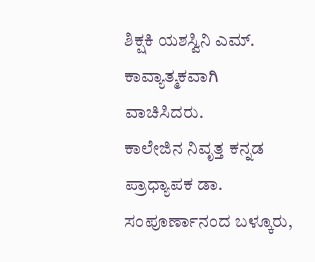ಶಿಕ್ಷಕಿ ಯಶಸ್ವಿನಿ ಎಮ್. ಕಾವ್ಯಾತ್ಮಕವಾಗಿ ವಾಚಿಸಿದರು.
ಕಾಲೇಜಿನ ನಿವೃತ್ತ ಕನ್ನಡ ಪ್ರಾಧ್ಯಾಪಕ ಡಾ. ಸಂಪೂರ್ಣಾನಂದ ಬಳ್ಕೂರು,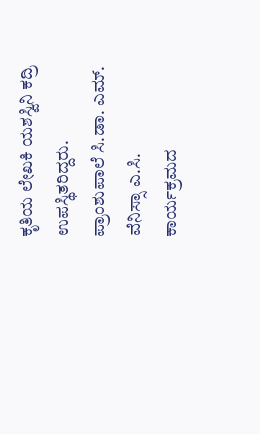ಕೃತಿಯ ಲೇಖಕಿ ಯಶಸ್ವಿನಿ ಕದ್ರಿ ಉಪಸ್ಥಿತರಿದ್ದರು. ಪ್ರಾಂಶುಪಾಲೆ ಸಿ.ಡಾ. ಎಮ್. ವೆನಿಸ್ಸಾ ಎ.ಸಿ. ಕಾರ್ಯಕ್ರಮದ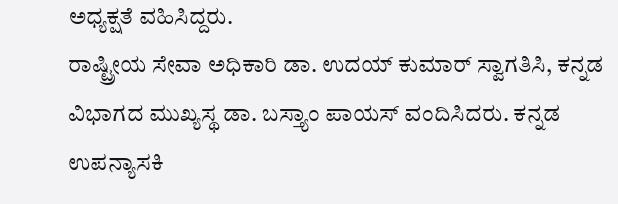ಅಧ್ಯಕ್ಷತೆ ವಹಿಸಿದ್ದರು.
ರಾಷ್ಟ್ರೀಯ ಸೇವಾ ಅಧಿಕಾರಿ ಡಾ. ಉದಯ್ ಕುಮಾರ್ ಸ್ವಾಗತಿಸಿ, ಕನ್ನಡ ವಿಭಾಗದ ಮುಖ್ಯಸ್ಥ ಡಾ. ಬಸ್ತ್ಯಾಂ ಪಾಯಸ್ ವಂದಿಸಿದರು. ಕನ್ನಡ ಉಪನ್ಯಾಸಕಿ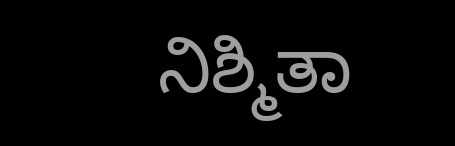ನಿಶ್ಮಿತಾ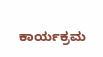ಕಾರ್ಯಕ್ರಮ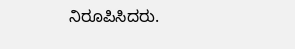ನಿರೂಪಿಸಿದರು.